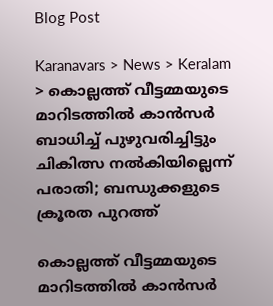Blog Post

Karanavars > News > Keralam > കൊല്ലത്ത് വീട്ടമ്മയുടെ മാറിടത്തില്‍ കാന്‍സര്‍ ബാധിച്ച്‌ പുഴുവരിച്ചിട്ടും ചികിത്സ നല്‍കിയില്ലെന്ന് പരാതി; ബന്ധുക്കളുടെ ക്രൂരത പുറത്ത്

കൊല്ലത്ത് വീട്ടമ്മയുടെ മാറിടത്തില്‍ കാന്‍സര്‍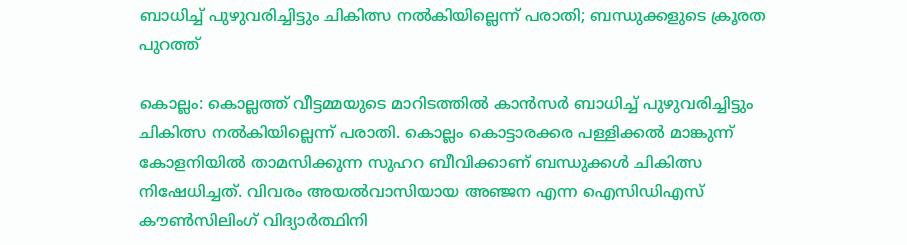ബാധിച്ച്‌ പുഴുവരിച്ചിട്ടും ചികിത്സ നല്‍കിയില്ലെന്ന് പരാതി; ബന്ധുക്കളുടെ ക്രൂരത പുറത്ത്

കൊല്ലം: കൊല്ലത്ത് വീട്ടമ്മയുടെ മാറിടത്തില്‍ കാന്‍സര്‍ ബാധിച്ച്‌ പുഴുവരിച്ചിട്ടും ചികിത്സ നല്‍കിയില്ലെന്ന് പരാതി. കൊല്ലം കൊട്ടാരക്കര പള്ളിക്കല്‍ മാങ്കുന്ന് കോളനിയില്‍ താമസിക്കുന്ന സുഹറ ബീവിക്കാണ് ബന്ധുക്കള്‍ ചികിത്സ നിഷേധിച്ചത്. വിവരം അയല്‍വാസിയായ അഞ്ജന എന്ന ഐസിഡിഎസ് കൗണ്‍സിലിംഗ് വിദ്യാര്‍ത്ഥിനി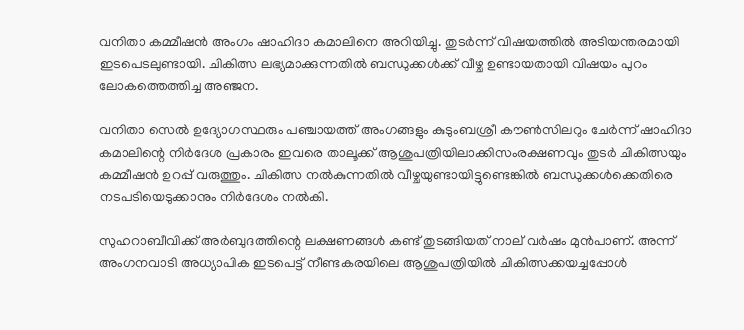വനിതാ കമ്മീഷന്‍ അംഗം ഷാഹിദാ കമാലിനെ അറിയിച്ചു. തുടര്‍ന്ന് വിഷയത്തില്‍ അടിയന്തരമായി ഇടപെടലുണ്ടായി. ചികിത്സ ലഭ്യമാക്കുന്നതില്‍ ബന്ധുക്കള്‍ക്ക് വീഴ്ച ഉണ്ടായതായി വിഷയം പുറം ലോകത്തെത്തിച്ച അഞ്ജന.

വനിതാ സെല്‍ ഉദ്യോഗസ്ഥരും പഞ്ചായത്ത് അംഗങ്ങളും കുടുംബശ്രീ കൗണ്‍സിലറും ചേര്‍ന്ന് ഷാഹിദാ കമാലിന്റെ നിര്‍ദേശ പ്രകാരം ഇവരെ താലൂക്ക് ആശുപത്രിയിലാക്കിസംരക്ഷണവും തുടര്‍ ചികിത്സയും കമ്മീഷന്‍ ഉറപ്പ് വരുത്തും. ചികിത്സ നല്‍കുന്നതില്‍ വീഴ്ചയുണ്ടായിട്ടുണ്ടെങ്കില്‍ ബന്ധുക്കള്‍ക്കെതിരെ നടപടിയെടുക്കാനും നിര്‍ദേശം നല്‍കി.

സുഹറാബീവിക്ക് അര്‍ബുദത്തിന്റെ ലക്ഷണങ്ങള്‍ കണ്ട് തുടങ്ങിയത് നാല് വര്‍ഷം മുന്‍പാണ്. അന്ന് അംഗനവാടി അധ്യാപിക ഇടപെട്ട് നീണ്ടകരയിലെ ആശുപത്രിയില്‍ ചികിത്സക്കയച്ചപ്പോള്‍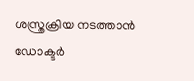ശസ്ത്രക്രിയ നടത്താന്‍ ഡോക്ടര്‍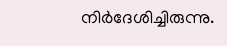നിര്‍ദേശിച്ചിരുന്നു.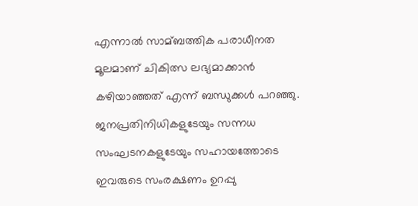എന്നാല്‍ സാമ്ബത്തിക പരാധീനത മൂലമാണ് ചികിത്സ ലഭ്യമാക്കാന്‍ കഴിയാഞ്ഞത് എന്ന് ബന്ധുക്കള്‍ പറഞ്ഞു. ജനപ്രതിനിധികളുടേയും സന്നധ സംഘടനകളുടേയും സഹായത്തോടെ ഇവരുടെ സംരക്ഷണം ഉറപ്പു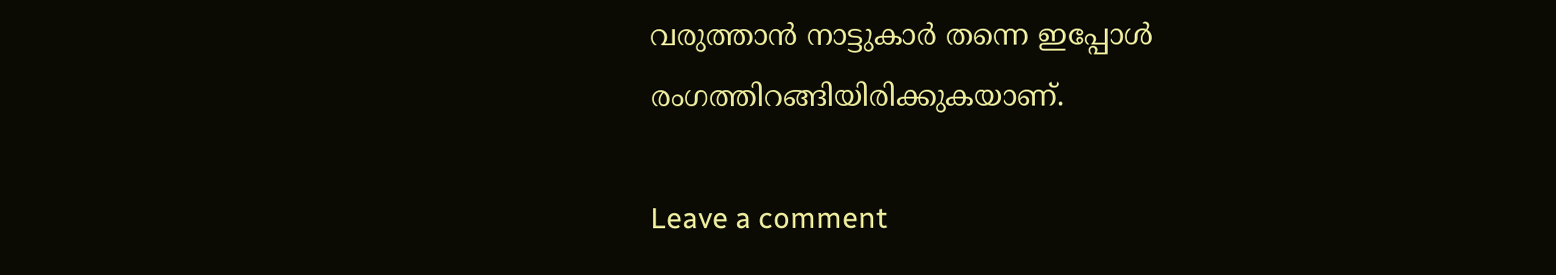വരുത്താന്‍ നാട്ടുകാര്‍ തന്നെ ഇപ്പോള്‍ രംഗത്തിറങ്ങിയിരിക്കുകയാണ്.

Leave a comment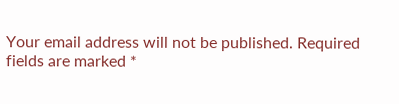Your email address will not be published. Required fields are marked *